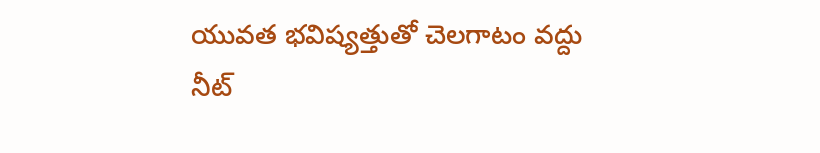యువత భవిష్యత్తుతో చెలగాటం వద్దు
నీట్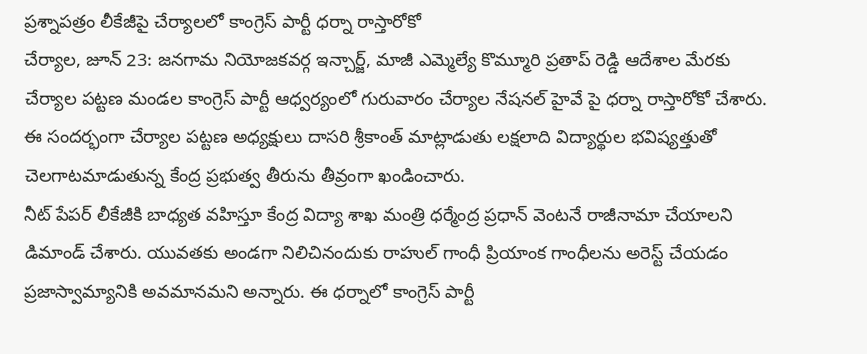ప్రశ్నాపత్రం లీకేజీపై చేర్యాలలో కాంగ్రెస్ పార్టీ ధర్నా రాస్తారోకో
చేర్యాల, జూన్ 23: జనగామ నియోజకవర్గ ఇన్చార్జ్, మాజీ ఎమ్మెల్యే కొమ్మూరి ప్రతాప్ రెడ్డి ఆదేశాల మేరకు చేర్యాల పట్టణ మండల కాంగ్రెస్ పార్టీ ఆధ్వర్యంలో గురువారం చేర్యాల నేషనల్ హైవే పై ధర్నా రాస్తారోకో చేశారు. ఈ సందర్భంగా చేర్యాల పట్టణ అధ్యక్షులు దాసరి శ్రీకాంత్ మాట్లాడుతు లక్షలాది విద్యార్థుల భవిష్యత్తుతో చెలగాటమాడుతున్న కేంద్ర ప్రభుత్వ తీరును తీవ్రంగా ఖండించారు.
నీట్ పేపర్ లీకేజీకి బాధ్యత వహిస్తూ కేంద్ర విద్యా శాఖ మంత్రి ధర్మేంద్ర ప్రధాన్ వెంటనే రాజీనామా చేయాలని డిమాండ్ చేశారు. యువతకు అండగా నిలిచినందుకు రాహుల్ గాంధీ ప్రియాంక గాంధీలను అరెస్ట్ చేయడం ప్రజాస్వామ్యానికి అవమానమని అన్నారు. ఈ ధర్నాలో కాంగ్రెస్ పార్టీ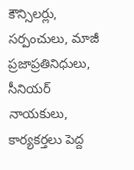కౌన్సిలర్లు, సర్పంచులు, మాజీ ప్రజాప్రతినిధులు, సీనియర్ నాయకులు, కార్యకర్తలు పెద్ద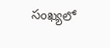సంఖ్యలో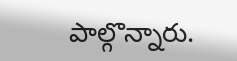పాల్గొన్నారు.